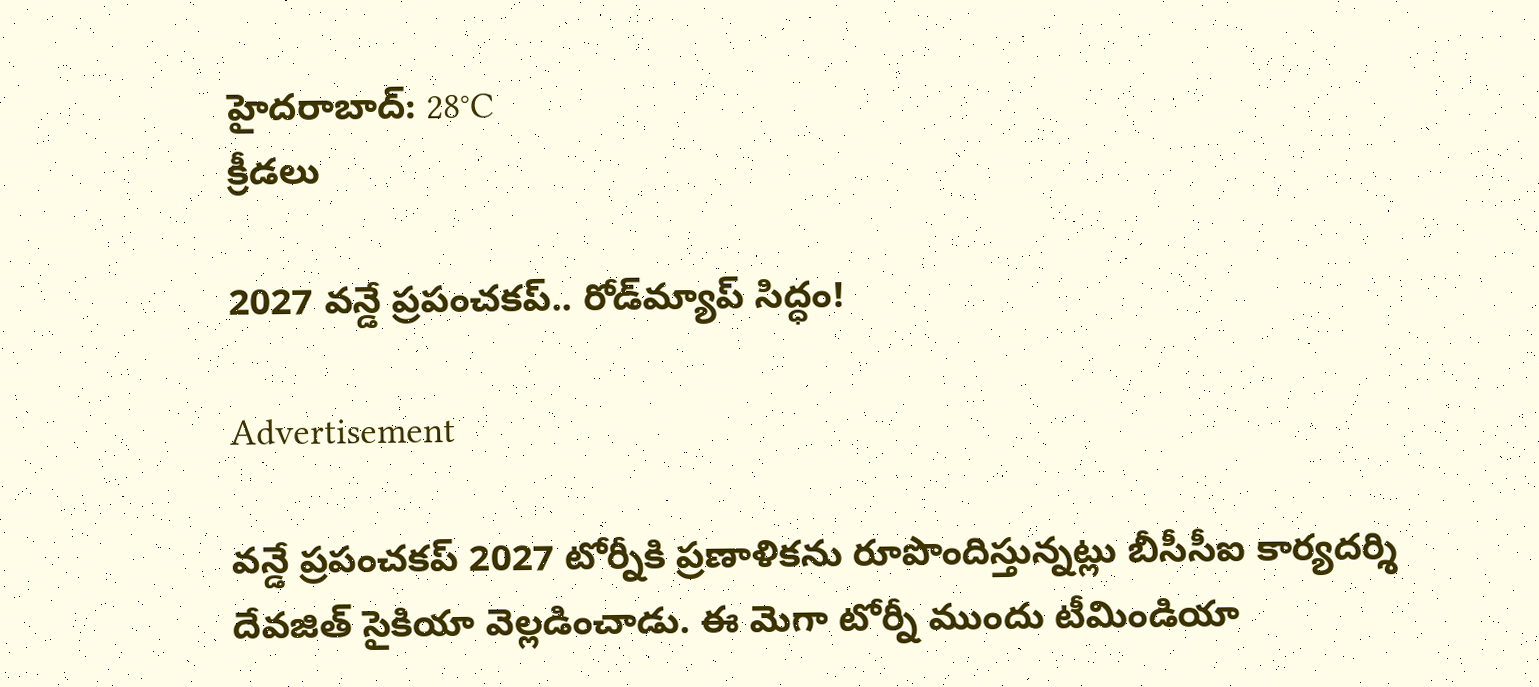హైదరాబాద్: 28°C
క్రీడలు

2027 వన్డే ప్రపంచకప్.. రోడ్‌మ్యాప్ సిద్ధం!

Advertisement

వన్డే ప్రపంచకప్ 2027 టోర్నీకి ప్రణాళికను రూపొందిస్తున్నట్లు బీసీసీఐ కార్యదర్శి దేవజిత్ సైకియా వెల్లడించాడు. ఈ మెగా టోర్నీ ముందు టీమిండియా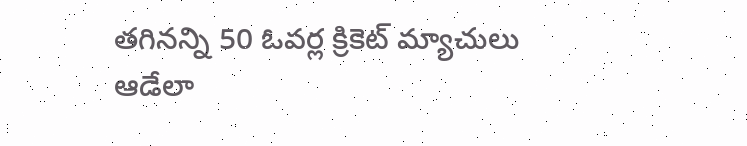తగినన్ని 50 ఓవర్ల క్రికెట్ మ్యాచులు ఆడేలా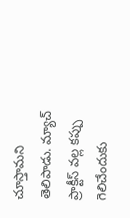చూస్తామని తెలిపాడు. మ్యాచ్ ప్రాక్టీస్ వల్ల కప్పు గెలిచేందుకు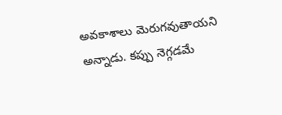అవకాశాలు మెరుగవుతాయని అన్నాడు. కప్పు నెగ్గడమే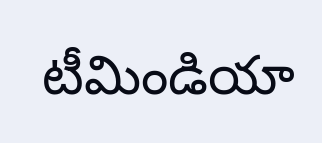టీమిండియా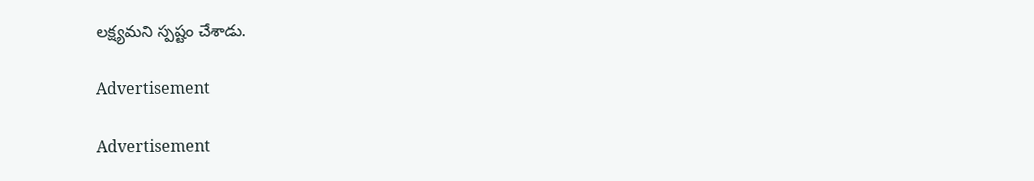లక్ష్యమని స్పష్టం చేశాడు.

Advertisement

Advertisement